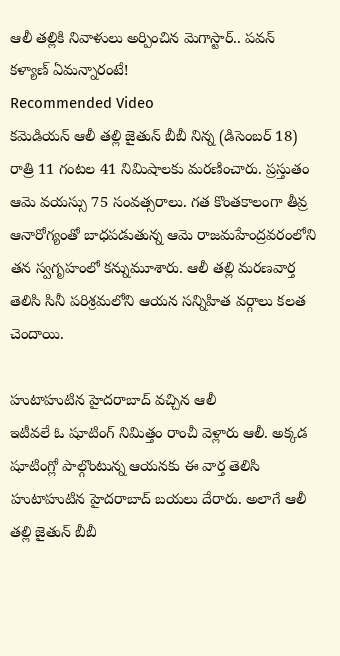ఆలీ తల్లికి నివాళులు అర్పించిన మెగాస్టార్.. పవన్ కళ్యాణ్ ఏమన్నారంటే!
Recommended Video
కమెడియన్ ఆలీ తల్లి జైతున్ బీబీ నిన్న (డిసెంబర్ 18) రాత్రి 11 గంటల 41 నిమిషాలకు మరణించారు. ప్రస్తుతం ఆమె వయస్సు 75 సంవత్సరాలు. గత కొంతకాలంగా తీవ్ర ఆనారోగ్యంతో బాధపడుతున్న ఆమె రాజమహేంద్రవరంలోని తన స్వగృహంలో కన్నుమూశారు. ఆలీ తల్లి మరణవార్త తెలిసి సినీ పరిశ్రమలోని ఆయన సన్నిహిత వర్గాలు కలత చెందాయి.

హుటాహుటిన హైదరాబాద్ వచ్చిన ఆలీ
ఇటీవలే ఓ షూటింగ్ నిమిత్తం రాంచీ వెళ్లారు ఆలీ. అక్కడ షూటింగ్లో పాల్గొంటున్న ఆయనకు ఈ వార్త తెలిసి హుటాహుటిన హైదరాబాద్ బయలు దేరారు. అలాగే ఆలీ తల్లి జైతున్ బీబీ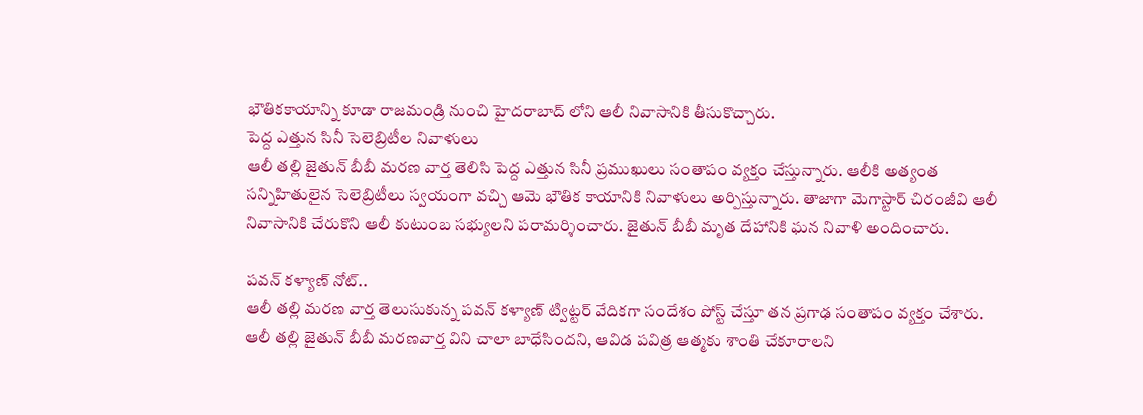భౌతికకాయాన్ని కూడా రాజమండ్రి నుంచి హైదరాబాద్ లోని ఆలీ నివాసానికి తీసుకొచ్చారు.
పెద్ద ఎత్తున సినీ సెలెబ్రిటీల నివాళులు
ఆలీ తల్లి జైతున్ బీబీ మరణ వార్త తెలిసి పెద్ద ఎత్తున సినీ ప్రముఖులు సంతాపం వ్యక్తం చేస్తున్నారు. ఆలీకి అత్యంత సన్నిహితులైన సెలెబ్రిటీలు స్వయంగా వచ్చి ఆమె భౌతిక కాయానికి నివాళులు అర్పిస్తున్నారు. తాజాగా మెగాస్టార్ చిరంజీవి ఆలీ నివాసానికి చేరుకొని ఆలీ కుటుంబ సభ్యులని పరామర్శించారు. జైతున్ బీబీ మృత దేహానికి ఘన నివాళి అందించారు.

పవన్ కళ్యాణ్ నోట్..
ఆలీ తల్లి మరణ వార్త తెలుసుకున్న పవన్ కళ్యాణ్ ట్విట్టర్ వేదికగా సందేశం పోస్ట్ చేస్తూ తన ప్రగాఢ సంతాపం వ్యక్తం చేశారు. ఆలీ తల్లి జైతున్ బీబీ మరణవార్త విని చాలా బాధేసిందని, ఆవిడ పవిత్ర ఆత్మకు శాంతి చేకూరాలని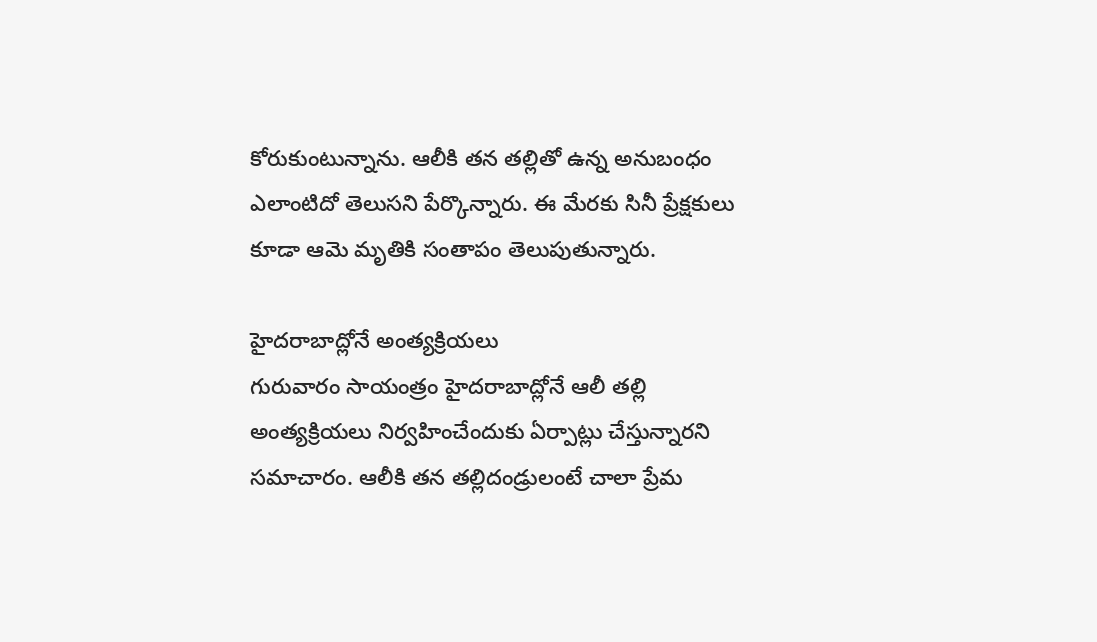కోరుకుంటున్నాను. ఆలీకి తన తల్లితో ఉన్న అనుబంధం ఎలాంటిదో తెలుసని పేర్కొన్నారు. ఈ మేరకు సినీ ప్రేక్షకులు కూడా ఆమె మృతికి సంతాపం తెలుపుతున్నారు.

హైదరాబాద్లోనే అంత్యక్రియలు
గురువారం సాయంత్రం హైదరాబాద్లోనే ఆలీ తల్లి అంత్యక్రియలు నిర్వహించేందుకు ఏర్పాట్లు చేస్తున్నారని సమాచారం. ఆలీకి తన తల్లిదండ్రులంటే చాలా ప్రేమ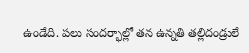ఉండేది. పలు సందర్భాల్లో తన ఉన్నతి తల్లిదండ్రులే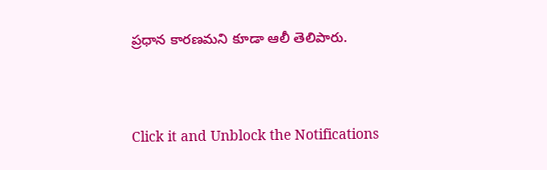ప్రధాన కారణమని కూడా ఆలీ తెలిపారు.


Click it and Unblock the Notifications